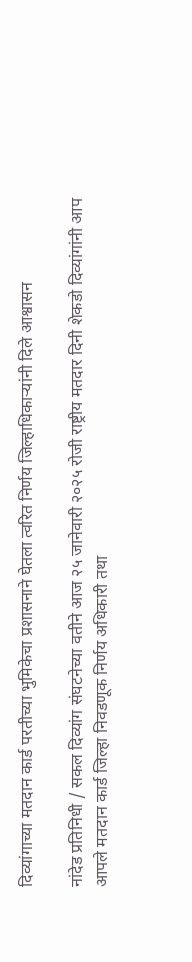दिव्यांगाच्या मतदान कार्ड परतीच्या भुमिकेचा प्रशासनाने घेतला त्वरित निर्णय जिल्हाधिकाऱ्यांनी दिले आश्वासन

नांदेड प्रतिनिधी / सकल दिव्यांग संघटनेच्या वतीने आज २५ जानेवारी २०२५ रोजी राष्ट्रीय मतदार दिनी शेकडो दिव्यांगांनी आप आपले मतदान कार्ड जिल्हा निवडणूक निर्णय अधिकारी तथा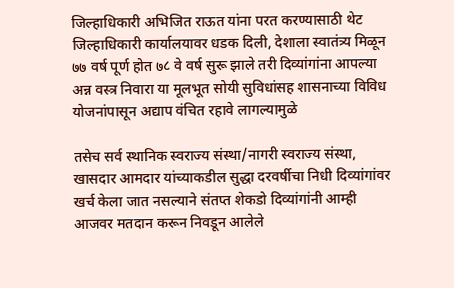जिल्हाधिकारी अभिजित राऊत यांना परत करण्यासाठी थेट जिल्हाधिकारी कार्यालयावर धडक दिली, देशाला स्वातंत्र्य मिळून ७७ वर्ष पूर्ण होत ७८ वे वर्ष सुरू झाले तरी दिव्यांगांना आपल्या अन्न वस्त्र निवारा या मूलभूत सोयी सुविधांसह शासनाच्या विविध योजनांपासून अद्याप वंचित रहावे लागल्यामुळे

तसेच सर्व स्थानिक स्वराज्य संस्था/नागरी स्वराज्य संस्था, खासदार आमदार यांच्याकडील सुद्धा दरवर्षीचा निधी दिव्यांगांवर खर्च केला जात नसल्याने संतप्त शेकडो दिव्यांगांनी आम्ही आजवर मतदान करून निवडून आलेले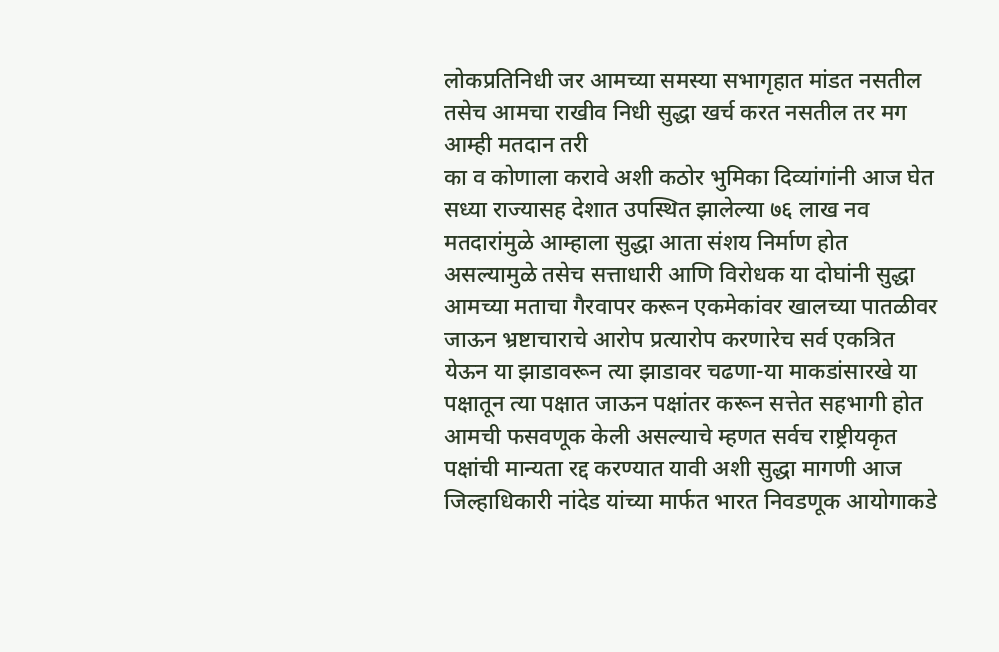लोकप्रतिनिधी जर आमच्या समस्या सभागृहात मांडत नसतील तसेच आमचा राखीव निधी सुद्धा खर्च करत नसतील तर मग आम्ही मतदान तरी
का व कोणाला करावे अशी कठोर भुमिका दिव्यांगांनी आज घेत सध्या राज्यासह देशात उपस्थित झालेल्या ७६ लाख नव मतदारांमुळे आम्हाला सुद्धा आता संशय निर्माण होत असल्यामुळे तसेच सत्ताधारी आणि विरोधक या दोघांनी सुद्धा आमच्या मताचा गैरवापर करून एकमेकांवर खालच्या पातळीवर जाऊन भ्रष्टाचाराचे आरोप प्रत्यारोप करणारेच सर्व एकत्रित येऊन या झाडावरून त्या झाडावर चढणा-या माकडांसारखे या पक्षातून त्या पक्षात जाऊन पक्षांतर करून सत्तेत सहभागी होत आमची फसवणूक केली असल्याचे म्हणत सर्वच राष्ट्रीयकृत पक्षांची मान्यता रद्द करण्यात यावी अशी सुद्धा मागणी आज जिल्हाधिकारी नांदेड यांच्या मार्फत भारत निवडणूक आयोगाकडे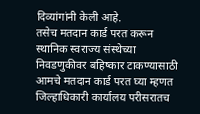दिव्यांगांनी केली आहे.
तसेच मतदान कार्ड परत करून स्थानिक स्वराज्य संस्थेच्या निवडणुकीवर बहिष्कार टाकण्यासाठी आमचे मतदान कार्ड परत घ्या म्हणत जिल्हाधिकारी कार्यालय परीसरातच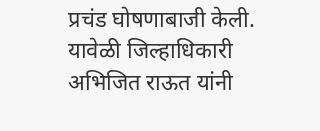प्रचंड घोषणाबाजी केली. यावेळी जिल्हाधिकारी अभिजित राऊत यांनी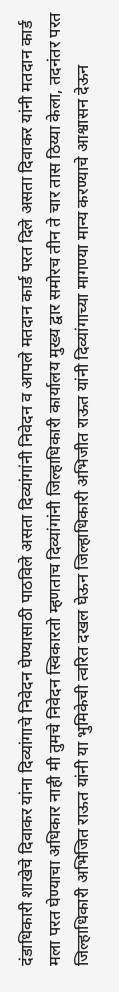दंडाधिकारी शाखेचे दिवाकर यांना दिव्यांगाचे निवेदन घेण्यासाठी पाठविले असता दिव्यांगांनी निवेदन व आपले मतदान कार्ड परत दिले असता दिवाकर यांनी मतदान कार्ड मला परत घेण्याचा अधिकार नाही मी तुमचे निवेदन स्विकारतो म्हणताच दिव्यांगांनी जिल्हाधिकारी कार्यालय मुख्य द्वार समोरच तीन ते चार तास ठिय्या केला, तदनंतर परत जिल्हाधिकारी अभिजित राऊत यांनी या भुमिकेची त्वरित दखल घेऊन जिल्हाधिकारी अभिजीत राऊत यांनी दिव्यांगाच्या मागण्या मान्य करण्याचे आश्वासन देऊन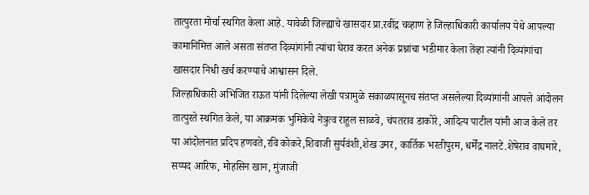तात्पुरता मोर्चा स्थगित केला आहे. यावेळी जिल्ह्याचे खासदार प्रा.रवींद्र चव्हाण हे जिल्हाधिकारी कार्यालय येथे आपल्या कामानिमित्त आले असता संतप्त दिव्यांगांनी त्यांचा घेराव करत अनेक प्रश्नांचा भडीमार केला तेंव्हा त्यांनी दिव्यांगांचा खासदार निधी खर्च करण्याचे आश्वासन दिले.
जिल्हाधिकारी अभिजित राऊत यांनी दिलेल्या लेखी पत्रामुळे सकाळपासूनच संतप्त असलेल्या दिव्यांगांनी आपले आंदोलन तात्पुरते स्थगित केले, या आक्रमक भुमिकेचे नेत्रुत्व राहुल साळवे, चंपतराव डाकोरे, आदित्य पाटील यांनी आज केले तर या आंदोलनात प्रदिप हणवते,रवि कोकरे,शिवाजी सुर्यवंशी,शेख उमर, कार्तिक भरतीपुरम, धर्मेंद्र नालटे.शेषेराव वाघमारे, सय्यद आरिफ, मोहसिन खान, मुंजाजी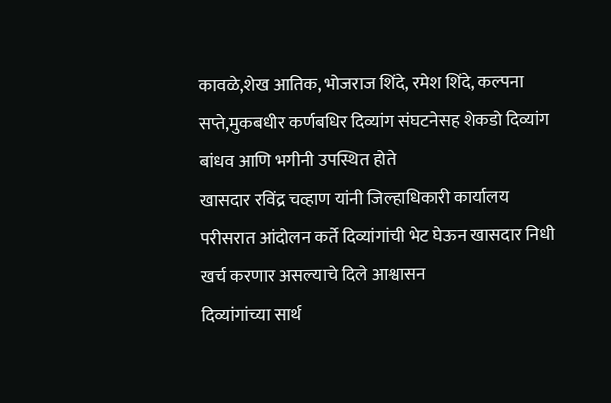कावळे,शेख आतिक, भोजराज शिंदे, रमेश शिंदे, कल्पना सप्ते,मुकबधीर कर्णबधिर दिव्यांग संघटनेसह शेकडो दिव्यांग बांधव आणि भगीनी उपस्थित होते
खासदार रविंद्र चव्हाण यांनी जिल्हाधिकारी कार्यालय परीसरात आंदोलन कर्ते दिव्यांगांची भेट घेऊन खासदार निधी खर्च करणार असल्याचे दिले आश्वासन
दिव्यांगांच्या सार्थ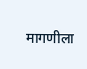मागणीला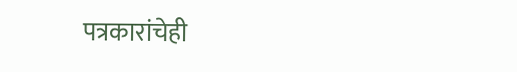पत्रकारांचेही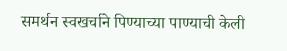समर्थन स्वखर्चाने पिण्याच्या पाण्याची केली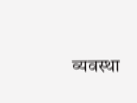व्यवस्था